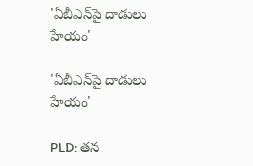'ఏబీఎన్‌పై దాడులు హేయం'

'ఏబీఎన్‌పై దాడులు హేయం'

PLD: తన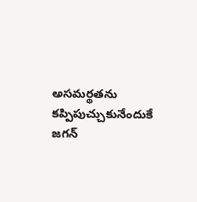అసమర్థతను కప్పిపుచ్చుకునేందుకే జగన్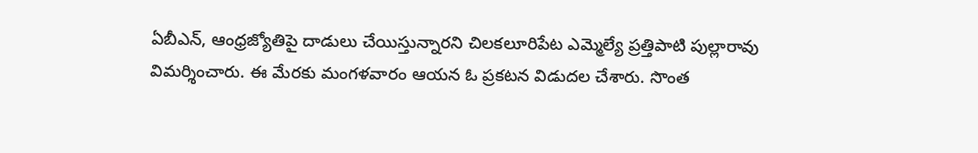ఏబీఎన్‌, ఆంధ్రజ్యోతిపై దాడులు చేయిస్తున్నారని చిలకలూరిపేట ఎమ్మెల్యే ప్రత్తిపాటి పుల్లారావు విమర్శించారు. ఈ మేరకు మంగళవారం ఆయన ఓ ప్రకటన విడుదల చేశారు. సొంత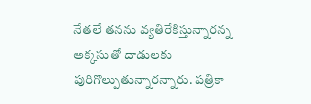నేతలే తనను వ్యతిరేకిస్తున్నారన్న అక్కసుతో దాడులకు పురిగొల్పుతున్నారన్నారు. పత్రికా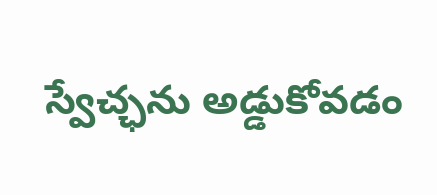స్వేచ్ఛను అడ్డుకోవడం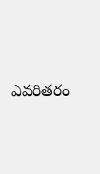ఎవరితరం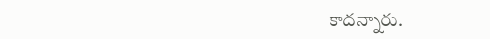కాదన్నారు.